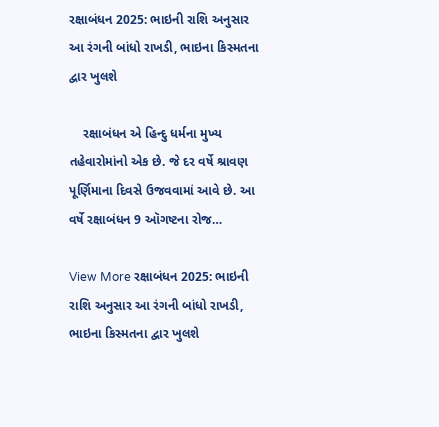રક્ષાબંધન 2025: ભાઇની રાશિ અનુસાર આ રંગની બાંધો રાખડી, ભાઇના કિસ્મતના દ્વાર ખુલશે

    રક્ષાબંધન એ હિન્દુ ધર્મના મુખ્ય તહેવારોમાંનો એક છે. જે દર વર્ષે શ્રાવણ પૂર્ણિમાના દિવસે ઉજવવામાં આવે છે. આ વર્ષે રક્ષાબંધન 9 ઑગષ્ટના રોજ…

View More રક્ષાબંધન 2025: ભાઇની રાશિ અનુસાર આ રંગની બાંધો રાખડી, ભાઇના કિસ્મતના દ્વાર ખુલશે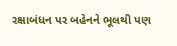રક્ષાબંધન પર બહેનને ભૂલથી પણ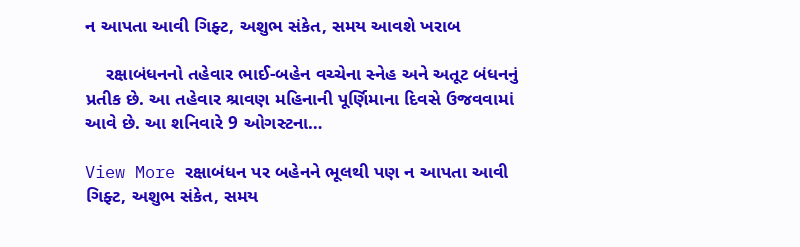ન આપતા આવી ગિફ્ટ, અશુભ સંકેત, સમય આવશે ખરાબ

    રક્ષાબંધનનો તહેવાર ભાઈ-બહેન વચ્ચેના સ્નેહ અને અતૂટ બંધનનું પ્રતીક છે. આ તહેવાર શ્રાવણ મહિનાની પૂર્ણિમાના દિવસે ઉજવવામાં આવે છે. આ શનિવારે 9 ઓગસ્ટના…

View More રક્ષાબંધન પર બહેનને ભૂલથી પણ ન આપતા આવી ગિફ્ટ, અશુભ સંકેત, સમય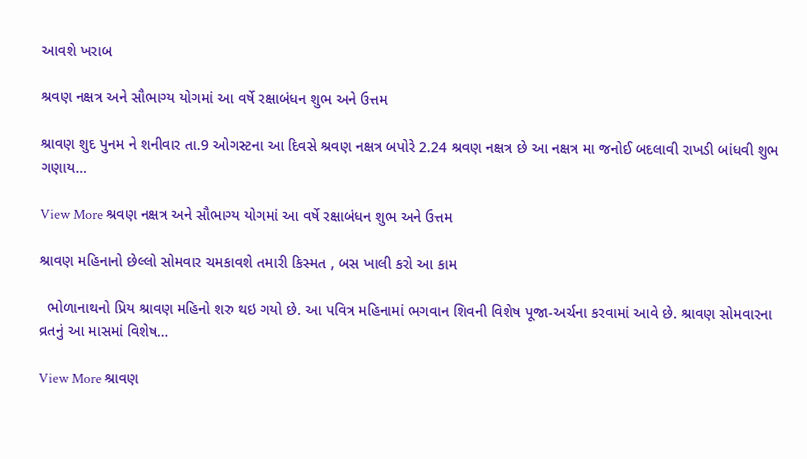આવશે ખરાબ

શ્રવણ નક્ષત્ર અને સૌભાગ્ય યોગમાં આ વર્ષે રક્ષાબંધન શુભ અને ઉત્તમ

શ્રાવણ શુદ પુનમ ને શનીવાર તા.9 ઓગસ્ટના આ દિવસે શ્રવણ નક્ષત્ર બપોરે 2.24 શ્રવણ નક્ષત્ર છે આ નક્ષત્ર મા જનોઈ બદલાવી રાખડી બાંધવી શુભ ગણાય…

View More શ્રવણ નક્ષત્ર અને સૌભાગ્ય યોગમાં આ વર્ષે રક્ષાબંધન શુભ અને ઉત્તમ

શ્રાવણ મહિનાનો છેલ્લો સોમવાર ચમકાવશે તમારી કિસ્મત , બસ ખાલી કરો આ કામ

  ભોળાનાથનો પ્રિય શ્રાવણ મહિનો શરુ થઇ ગયો છે. આ પવિત્ર મહિનામાં ભગવાન શિવની વિશેષ પૂજા-અર્ચના કરવામાં આવે છે. શ્રાવણ સોમવારના વ્રતનું આ માસમાં વિશેષ…

View More શ્રાવણ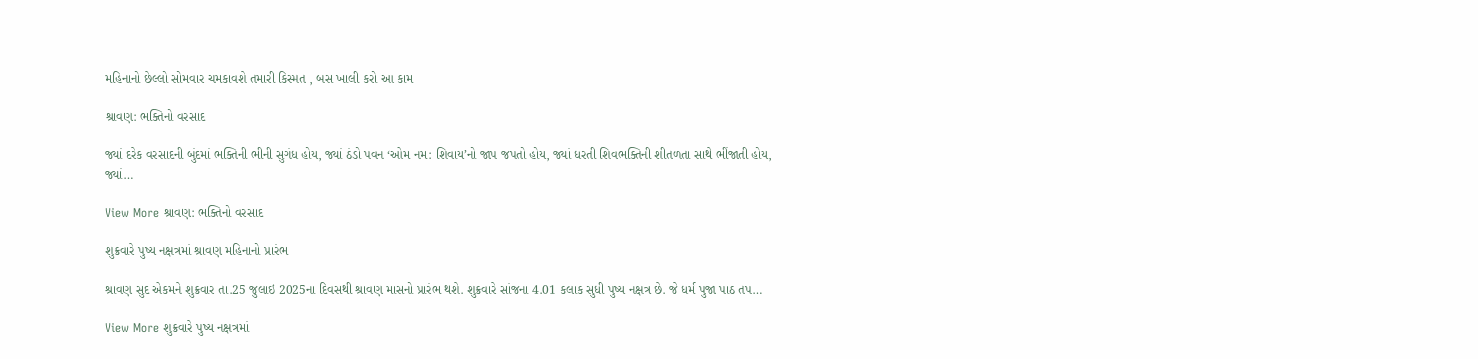મહિનાનો છેલ્લો સોમવાર ચમકાવશે તમારી કિસ્મત , બસ ખાલી કરો આ કામ

શ્રાવણ: ભક્તિનો વરસાદ

જ્યાં દરેક વરસાદની બુંદમાં ભક્તિની ભીની સુગંધ હોય, જ્યાં ઠંડો પવન ‘ઓમ નમ: શિવાય’નો જાપ જપતો હોય, જ્યાં ધરતી શિવભક્તિની શીતળતા સાથે ભીંજાતી હોય, જ્યાં…

View More શ્રાવણ: ભક્તિનો વરસાદ

શુક્રવારે પુષ્ય નક્ષત્રમાં શ્રાવણ મહિનાનો પ્રારંભ

શ્રાવણ સુદ એકમને શુક્રવાર તા.25 જુલાઇ 2025ના દિવસથી શ્રાવણ માસનો પ્રારંભ થશે. શુક્રવારે સાંજના 4.01 કલાક સુધી પુષ્ય નક્ષત્ર છે. જે ધર્મ પુજા પાઠ તપ…

View More શુક્રવારે પુષ્ય નક્ષત્રમાં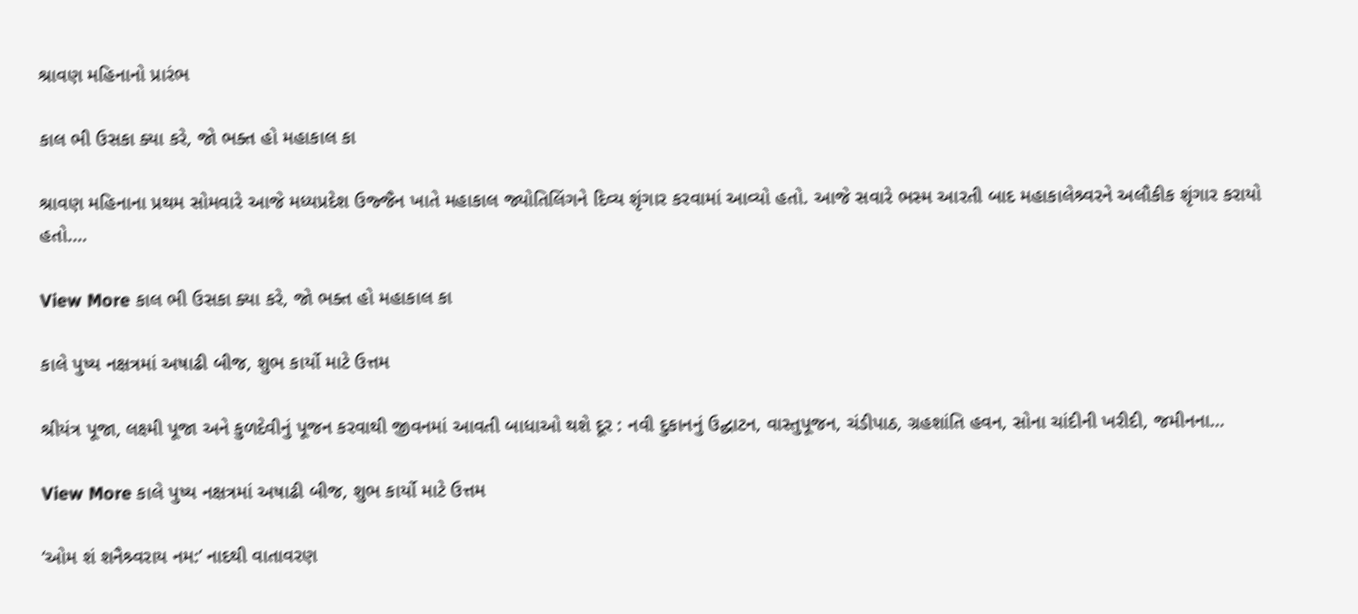શ્રાવણ મહિનાનો પ્રારંભ

કાલ ભી ઉસકા ક્યા કરે, જો ભક્ત હો મહાકાલ કા

શ્રાવણ મહિનાના પ્રથમ સોમવારે આજે મધ્યપ્રદેશ ઉજ્જૈન ખાતે મહાકાલ જ્યોતિલિંગને દિવ્ય શૃંગાર કરવામાં આવ્યો હતો. આજે સવારે ભસ્મ આરતી બાદ મહાકાલેશ્ર્વરને અલૌકીક શૃંગાર કરાયો હતો.…

View More કાલ ભી ઉસકા ક્યા કરે, જો ભક્ત હો મહાકાલ કા

કાલે પુષ્ય નક્ષત્રમાં અષાઢી બીજ, શુભ કાર્યો માટે ઉત્તમ

શ્રીયંત્ર પૂજા, લક્ષ્મી પૂજા અને કુળદેવીનું પૂજન કરવાથી જીવનમાં આવતી બાધાઓ થશે દૂર : નવી દુકાનનું ઉદ્ઘાટન, વાસ્તુપૂજન, ચંડીપાઠ, ગ્રહશાંતિ હવન, સોના ચાંદીની ખરીદી, જમીનના…

View More કાલે પુષ્ય નક્ષત્રમાં અષાઢી બીજ, શુભ કાર્યો માટે ઉત્તમ

‘ઓમ શં શનૈશ્ર્વરાય નમ:’ નાદથી વાતાવરણ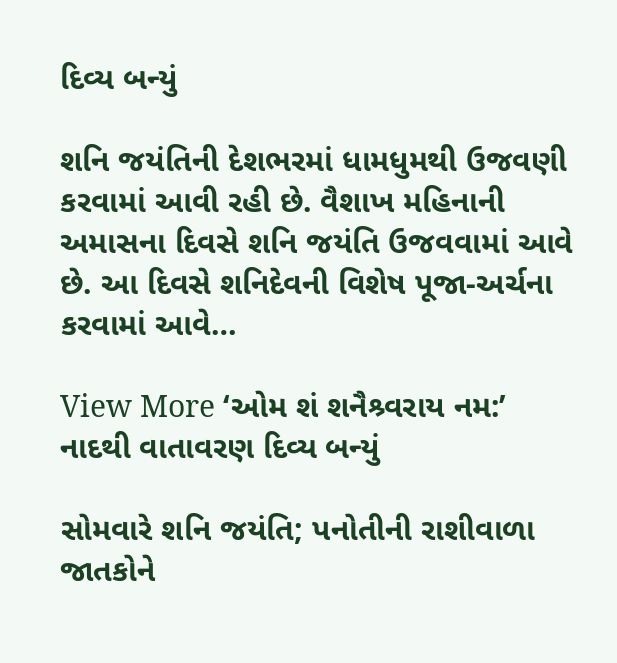દિવ્ય બન્યું

શનિ જયંતિની દેશભરમાં ધામધુમથી ઉજવણી કરવામાં આવી રહી છે. વૈશાખ મહિનાની અમાસના દિવસે શનિ જયંતિ ઉજવવામાં આવે છે. આ દિવસે શનિદેવની વિશેષ પૂજા-અર્ચના કરવામાં આવે…

View More ‘ઓમ શં શનૈશ્ર્વરાય નમ:’ નાદથી વાતાવરણ દિવ્ય બન્યું

સોમવારે શનિ જયંતિ; પનોતીની રાશીવાળા જાતકોને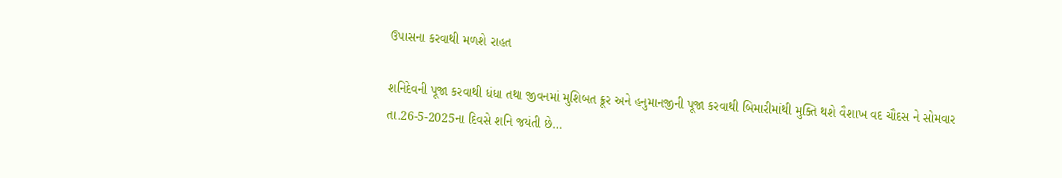ઉપાસના કરવાથી મળશે રાહત

શનિદેવની પૂજા કરવાથી ધંધા તથા જીવનમાં મુશિબત ક્રૂર અને હનુમાનજીની પૂજા કરવાથી બિમારીમાંથી મુક્તિ થશે વૈશાખ વદ ચૌદસ ને સોમવાર તા.26-5-2025ના દિવસે શનિ જયંતી છે…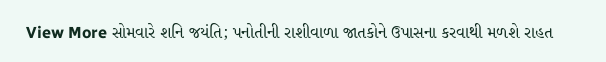View More સોમવારે શનિ જયંતિ; પનોતીની રાશીવાળા જાતકોને ઉપાસના કરવાથી મળશે રાહત